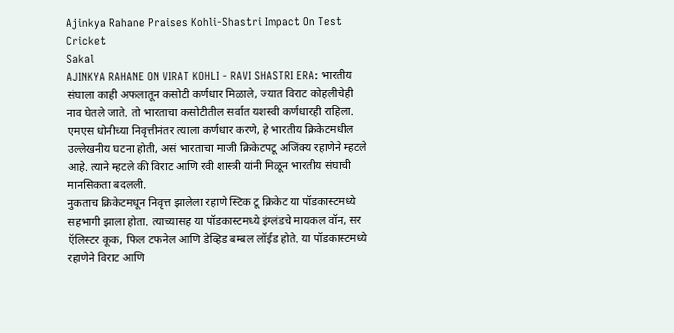Ajinkya Rahane Praises Kohli-Shastri Impact On Test Cricket
Sakal
AJINKYA RAHANE ON VIRAT KOHLI - RAVI SHASTRI ERA: भारतीय संघाला काही अफलातून कसोटी कर्णधार मिळाले, ज्यात विराट कोहलीचेही नाव घेतले जाते. तो भारताचा कसोटीतील सर्वात यशस्वी कर्णधारही राहिला.
एमएस धोनीच्या निवृत्तीनंतर त्याला कर्णधार करणे, हे भारतीय क्रिकेटमधील उल्लेखनीय घटना होती, असं भारताचा माजी क्रिकेटपटू अजिंक्य रहाणेने म्हटले आहे. त्याने म्हटले की विराट आणि रवी शास्त्री यांनी मिळून भारतीय संघाची मानसिकता बदलली.
नुकताच क्रिकेटमधून निवृत्त झालेला रहाणे स्टिक टू क्रिकेट या पॉडकास्टमध्ये सहभागी झाला होता. त्याच्यासह या पॉडकास्टमध्ये इंग्लंडचे मायकल वॉन, सर ऍलिस्टर कूक, फिल टफनेल आणि डेव्हिड बम्बल लॉईड होते. या पॉडकास्टमध्ये रहाणेने विराट आणि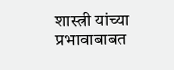शास्त्री यांच्या प्रभावाबाबत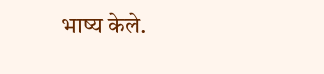भाष्य केले.